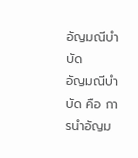อัญมณีบำบัด
อัญมณีบำบัด คือ การนำอัญม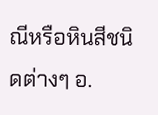ณีหรือหินสีชนิดต่างๆ อ.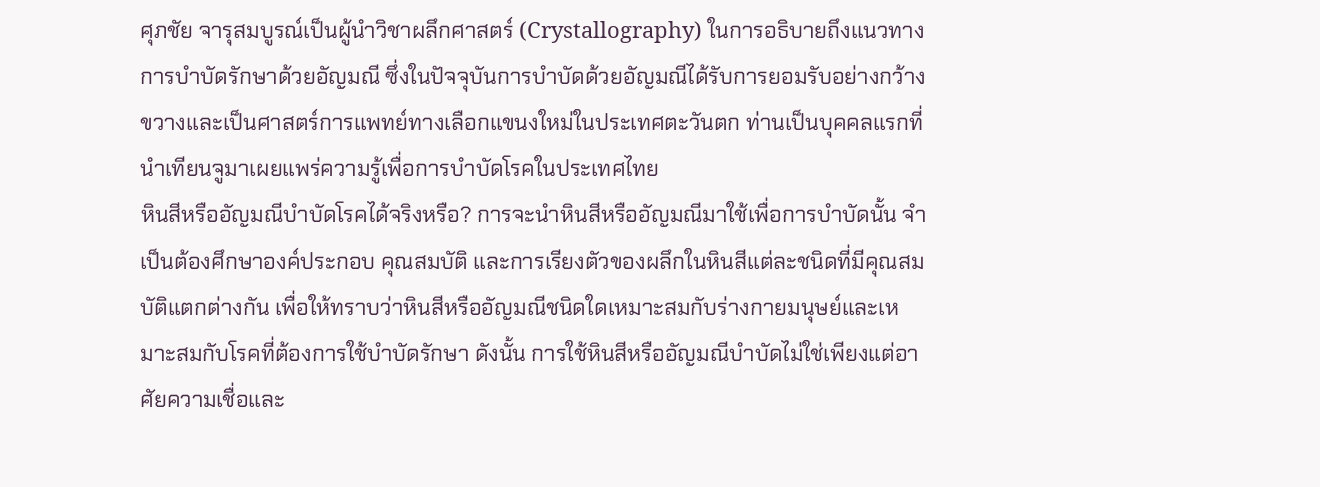ศุภชัย จารุสมบูรณ์เป็นผู้นำวิชาผลึกศาสตร์ (Crystallography) ในการอธิบายถึงแนวทางการบำบัดรักษาด้วยอัญมณี ซึ่งในปัจจุบันการบำบัดด้วยอัญมณีได้รับการยอมรับอย่างกว้างขวางและเป็นศาสตร์การแพทย์ทางเลือกแขนงใหม่ในประเทศตะวันตก ท่านเป็นบุคคลแรกที่นำเทียนจูมาเผยแพร่ความรู้เพื่อการบำบัดโรคในประเทศไทย
หินสีหรืออัญมณีบำบัดโรคได้จริงหรือ? การจะนำหินสีหรืออัญมณีมาใช้เพื่อการบำบัดนั้น จำเป็นต้องศึกษาองค์ประกอบ คุณสมบัติ และการเรียงตัวของผลึกในหินสีแต่ละชนิดที่มีคุณสมบัติแตกต่างกัน เพื่อให้ทราบว่าหินสีหรืออัญมณีชนิดใดเหมาะสมกับร่างกายมนุษย์และเหมาะสมกับโรคที่ต้องการใช้บำบัดรักษา ดังนั้น การใช้หินสีหรืออัญมณีบำบัดไม่ใช่เพียงแต่อาศัยความเชื่อและ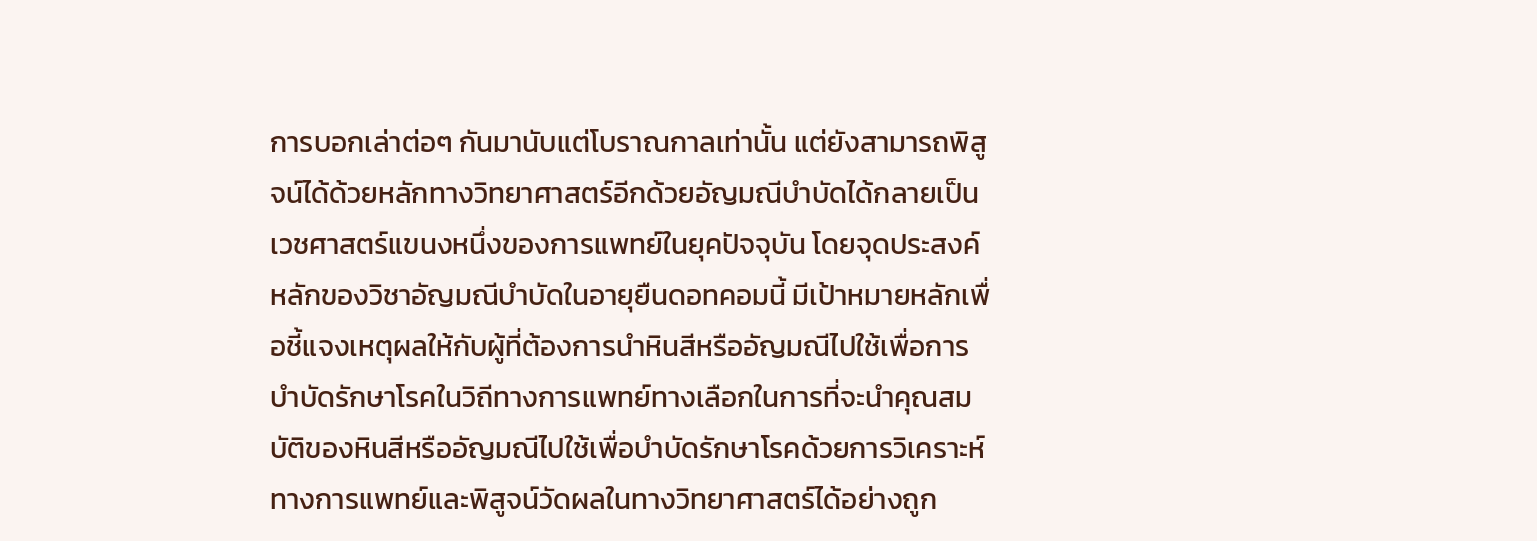การบอกเล่าต่อๆ กันมานับแต่โบราณกาลเท่านั้น แต่ยังสามารถพิสูจน์ได้ด้วยหลักทางวิทยาศาสตร์อีกด้วยอัญมณีบำบัดได้กลายเป็นเวชศาสตร์แขนงหนึ่งของการแพทย์ในยุคปัจจุบัน โดยจุดประสงค์หลักของวิชาอัญมณีบำบัดในอายุยืนดอทคอมนี้ มีเป้าหมายหลักเพื่อชี้แจงเหตุผลให้กับผู้ที่ต้องการนำหินสีหรืออัญมณีไปใช้เพื่อการบำบัดรักษาโรคในวิถีทางการแพทย์ทางเลือกในการที่จะนำคุณสมบัติของหินสีหรืออัญมณีไปใช้เพื่อบำบัดรักษาโรคด้วยการวิเคราะห์ทางการแพทย์และพิสูจน์วัดผลในทางวิทยาศาสตร์ได้อย่างถูก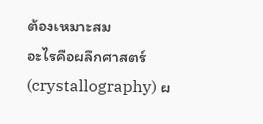ต้องเหมาะสม
อะไรคือผลึกศาสตร์ (crystallography) ผ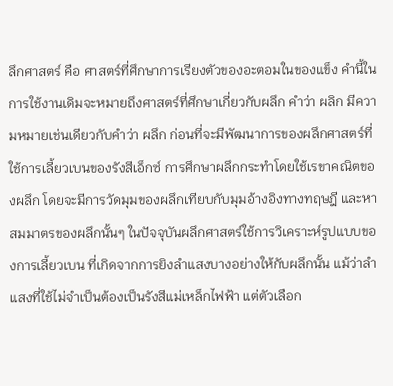ลึกศาสตร์ คือ ศาสตร์ที่ศึกษาการเรียงตัวของอะตอมในของแข็ง คำนี้ในการใช้งานเดิมจะหมายถึงศาสตร์ที่ศึกษาเกี่ยวกับผลึก คำว่า ผลิก มีความหมายเช่นเดียวกับคำว่า ผลึก ก่อนที่จะมีพัฒนาการของผลึกศาสตร์ที่ใช้การเลี้ยวเบนของรังสีเอ็กซ์ การศึกษาผลึกกระทำโดยใช้เรขาคณิตของผลึก โดยจะมีการวัดมุมของผลึกเทียบกับมุมอ้างอิงทางทฤษฎี และหาสมมาตรของผลึกนั้นๆ ในปัจจุบันผลึกศาสตร์ใช้การวิเคราะห์รูปแบบของการเลี้ยวเบน ที่เกิดจากการยิงลำแสงบางอย่างให้กับผลึกนั้น แม้ว่าลำแสงที่ใช้ไม่จำเป็นต้องเป็นรังสีแม่เหล็กไฟฟ้า แต่ตัวเลือก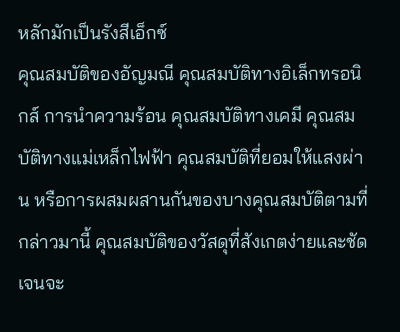หลักมักเป็นรังสีเอ็กซ์
คุณสมบัติของอัญมณี คุณสมบัติทางอิเล็กทรอนิกส์ การนำความร้อน คุณสมบัติทางเคมี คุณสมบัติทางแม่เหล็กไฟฟ้า คุณสมบัติที่ยอมให้แสงผ่าน หรือการผสมผสานกันของบางคุณสมบัติตามที่กล่าวมานี้ คุณสมบัติของวัสดุที่สังเกตง่ายและชัดเจนจะ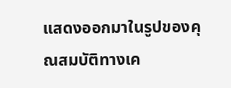แสดงออกมาในรูปของคุณสมบัติทางเค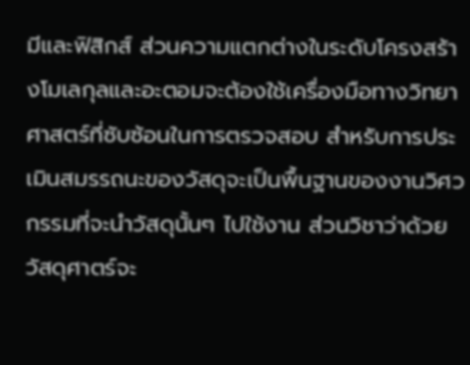มีและฟิสิกส์ ส่วนความแตกต่างในระดับโครงสร้างโมเลกุลและอะตอมจะต้องใช้เครื่องมือทางวิทยาศาสตร์ที่ซับซ้อนในการตรวจสอบ สำหรับการประเมินสมรรถนะของวัสดุจะเป็นพื้นฐานของงานวิศวกรรมที่จะนำวัสดุนั้นๆ ไปใช้งาน ส่วนวิชาว่าด้วยวัสดุศาตร์จะ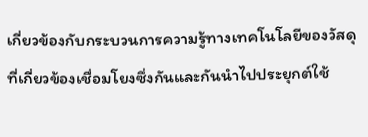เกี่ยวข้องกับกระบวนการความรู้ทางเทคโนโลยีของวัสดุที่เกี่ยวข้องเชื่อมโยงซึ่งกันและกันนำไปประยุกต์ใช้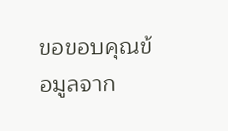ขอขอบคุณข้อมูลจาก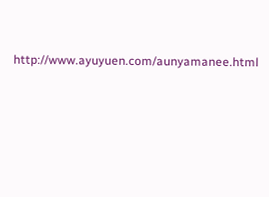http://www.ayuyuen.com/aunyamanee.html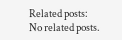Related posts:
No related posts.